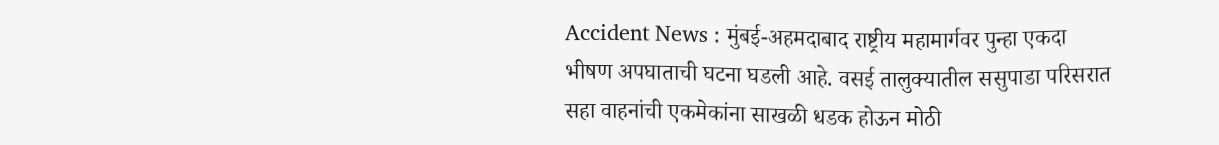Accident News : मुंबई-अहमदाबाद राष्ट्रीय महामार्गवर पुन्हा एकदा भीषण अपघाताची घटना घडली आहे. वसई तालुक्यातील ससुपाडा परिसरात सहा वाहनांची एकमेकांना साखळी धडक होऊन मोठी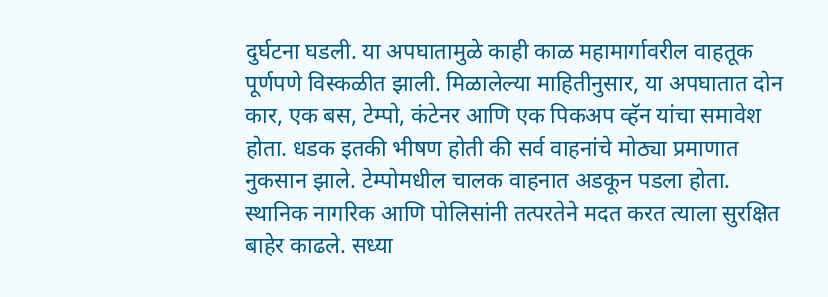दुर्घटना घडली. या अपघातामुळे काही काळ महामार्गावरील वाहतूक पूर्णपणे विस्कळीत झाली. मिळालेल्या माहितीनुसार, या अपघातात दोन कार, एक बस, टेम्पो, कंटेनर आणि एक पिकअप व्हॅन यांचा समावेश होता. धडक इतकी भीषण होती की सर्व वाहनांचे मोठ्या प्रमाणात नुकसान झाले. टेम्पोमधील चालक वाहनात अडकून पडला होता. स्थानिक नागरिक आणि पोलिसांनी तत्परतेने मदत करत त्याला सुरक्षित बाहेर काढले. सध्या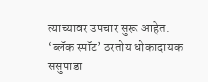त्याच्यावर उपचार सुरू आहेत. ‘ब्लॅक स्पॉट’ ठरतोय धोकादायक ससुपाडा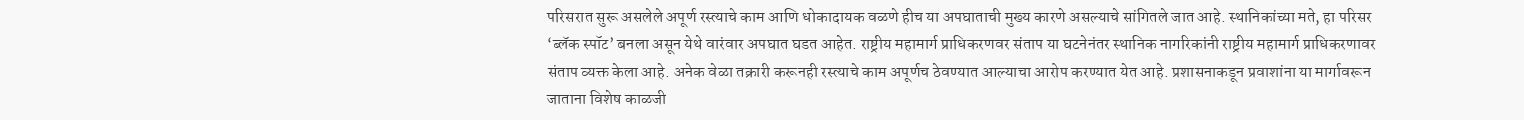परिसरात सुरू असलेले अपूर्ण रस्त्याचे काम आणि धोकादायक वळणे हीच या अपघाताची मुख्य कारणे असल्याचे सांगितले जात आहे. स्थानिकांच्या मते, हा परिसर ‘ब्लॅक स्पॉट’ बनला असून येथे वारंवार अपघात घडत आहेत. राष्ट्रीय महामार्ग प्राधिकरणवर संताप या घटनेनंतर स्थानिक नागरिकांनी राष्ट्रीय महामार्ग प्राधिकरणावर संताप व्यक्त केला आहे. अनेक वेळा तक्रारी करूनही रस्त्याचे काम अपूर्णच ठेवण्यात आल्याचा आरोप करण्यात येत आहे. प्रशासनाकडून प्रवाशांना या मार्गावरून जाताना विशेष काळजी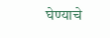घेण्याचे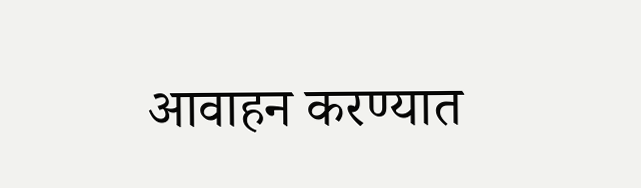आवाहन करण्यात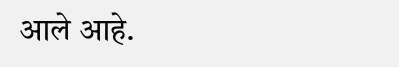आले आहे.